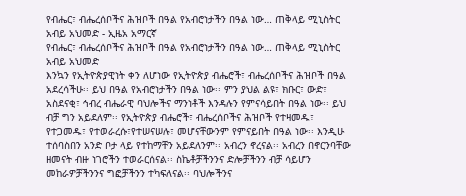የብሔር፣ ብሔረሰቦችና ሕዝቦች በዓል የአብሮነታችን በዓል ነው… ጠቅላይ ሚኒስትር አብይ አህመድ - ኢዜአ አማርኛ
የብሔር፣ ብሔረሰቦችና ሕዝቦች በዓል የአብሮነታችን በዓል ነው… ጠቅላይ ሚኒስትር አብይ አህመድ
እንኳን የኢትዮጵያዊነት ቀን ለሆነው የኢትዮጵያ ብሔሮች፣ ብሔረሰቦችና ሕዝቦች በዓል አደረሳችሁ፡፡ ይህ በዓል የአብሮነታችን በዓል ነው፡፡ ምን ያህል ልዩ፣ ክቡር፣ ውድ፣ አስደናቂ፣ ኅብረ ብሔራዊ ባህሎችና ማንነቶች እንዳሉን የምናሳይበት በዓል ነው፡፡ ይህ ብቻ ግን አይደለም፡፡ የኢትዮጵያ ብሔሮች፣ ብሔረሰቦችና ሕዝቦች የተዛመዱ፣ የተጋመዱ፣ የተወራረሱ፣የተሠናሠሉ፣ መሆናቸውንም የምናይበት በዓል ነው፡፡ እንዲሁ ተሰባስበን አንድ ቦታ ላይ የተከማቸን አይደለንም፡፡ አብረን ኖረናል፡፡ አብረን በኖርንባቸው ዘመናት ብዙ ነገሮችን ተወራርሰናል፡፡ ስኬቶቻችንንና ድሎቻችንን ብቻ ሳይሆን መከራዎቻችንንና ግፎቻችንን ተካፍለናል፡፡ ባህሎችንና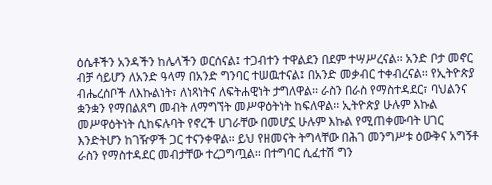ዕሴቶችን አንዳችን ከሌላችን ወርሰናል፤ ተጋብተን ተዋልደን በደም ተሣሥረናል፡፡ አንድ ቦታ መኖር ብቻ ሳይሆን ለአንድ ዓላማ በአንድ ግንባር ተሠዉተናል፤ በአንድ መቃብር ተቀብረናል፡፡ የኢትዮጵያ ብሔረሰቦች ለእኩልነት፣ ለነጻነትና ለፍትሐዊነት ታግለዋል፡፡ ራስን በራስ የማስተዳደር፣ ባህልንና ቋንቋን የማበልጸግ መብት ለማግኘት መሥዋዕትነት ከፍለዋል፡፡ ኢትዮጵያ ሁሉም እኩል መሥዋዕትነት ሲከፍሉባት የኖረች ሀገራቸው በመሆኗ ሁሉም እኩል የሚጠቀሙባት ሀገር እንድትሆን ከገዥዎች ጋር ተናንቀዋል፡፡ ይህ የዘመናት ትግላቸው በሕገ መንግሥቱ ዕውቅና አግኝቶ ራስን የማስተዳደር መብታቸው ተረጋግጧል፡፡ በተግባር ሲፈተሽ ግን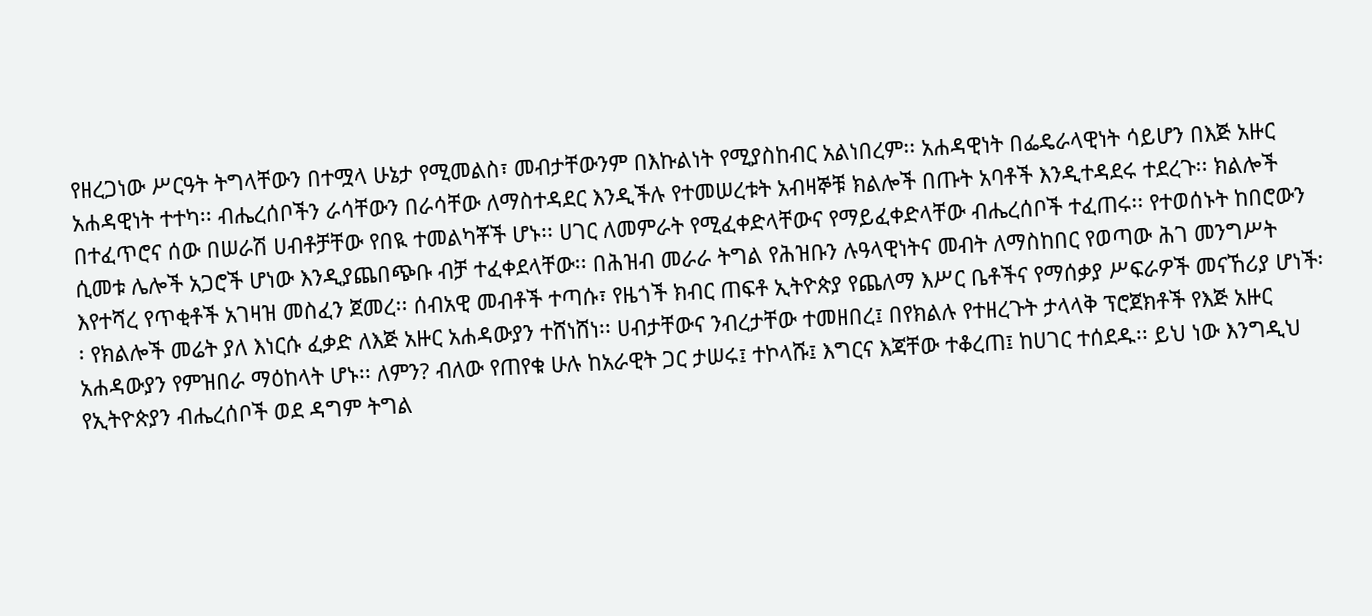የዘረጋነው ሥርዓት ትግላቸውን በተሟላ ሁኔታ የሚመልስ፣ መብታቸውንም በእኩልነት የሚያስከብር አልነበረም፡፡ አሐዳዊነት በፌዴራላዊነት ሳይሆን በእጅ አዙር አሐዳዊነት ተተካ፡፡ ብሔረሰቦችን ራሳቸውን በራሳቸው ለማስተዳደር እንዲችሉ የተመሠረቱት አብዛኞቹ ክልሎች በጡት አባቶች እንዲተዳደሩ ተደረጉ፡፡ ክልሎች በተፈጥሮና ሰው በሠራሽ ሀብቶቻቸው የበዪ ተመልካቾች ሆኑ፡፡ ሀገር ለመምራት የሚፈቀድላቸውና የማይፈቀድላቸው ብሔረሰቦች ተፈጠሩ፡፡ የተወሰኑት ከበሮውን ሲመቱ ሌሎች አጋሮች ሆነው እንዲያጨበጭቡ ብቻ ተፈቀደላቸው፡፡ በሕዝብ መራራ ትግል የሕዝቡን ሉዓላዊነትና መብት ለማስከበር የወጣው ሕገ መንግሥት እየተሻረ የጥቂቶች አገዛዝ መስፈን ጀመረ፡፡ ሰብአዊ መብቶች ተጣሱ፣ የዜጎች ክብር ጠፍቶ ኢትዮጵያ የጨለማ እሥር ቤቶችና የማሰቃያ ሥፍራዎች መናኸሪያ ሆነች፡፡ የክልሎች መሬት ያለ እነርሱ ፈቃድ ለእጅ አዙር አሐዳውያን ተሸነሸነ፡፡ ሀብታቸውና ንብረታቸው ተመዘበረ፤ በየክልሉ የተዘረጉት ታላላቅ ፕሮጀክቶች የእጅ አዙር አሐዳውያን የምዝበራ ማዕከላት ሆኑ፡፡ ለምን? ብለው የጠየቁ ሁሉ ከአራዊት ጋር ታሠሩ፤ ተኮላሹ፤ እግርና እጃቸው ተቆረጠ፤ ከሀገር ተሰደዱ፡፡ ይህ ነው እንግዲህ የኢትዮጵያን ብሔረሰቦች ወደ ዳግም ትግል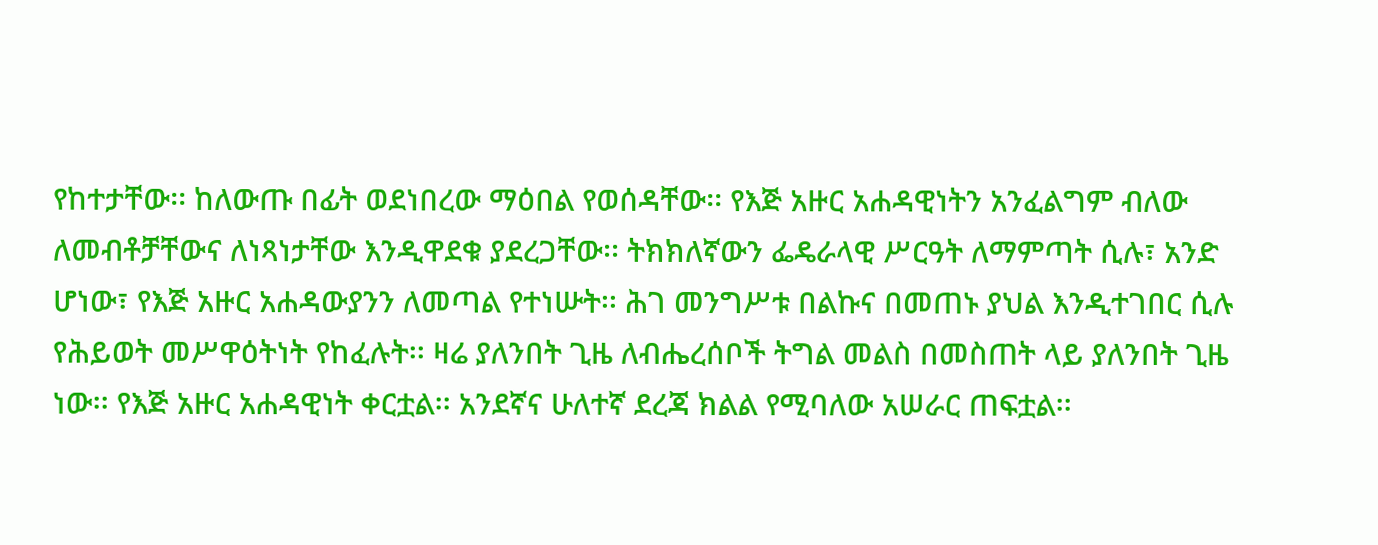የከተታቸው፡፡ ከለውጡ በፊት ወደነበረው ማዕበል የወሰዳቸው፡፡ የእጅ አዙር አሐዳዊነትን አንፈልግም ብለው ለመብቶቻቸውና ለነጻነታቸው እንዲዋደቁ ያደረጋቸው፡፡ ትክክለኛውን ፌዴራላዊ ሥርዓት ለማምጣት ሲሉ፣ አንድ ሆነው፣ የእጅ አዙር አሐዳውያንን ለመጣል የተነሡት፡፡ ሕገ መንግሥቱ በልኩና በመጠኑ ያህል እንዲተገበር ሲሉ የሕይወት መሥዋዕትነት የከፈሉት፡፡ ዛሬ ያለንበት ጊዜ ለብሔረሰቦች ትግል መልስ በመስጠት ላይ ያለንበት ጊዜ ነው፡፡ የእጅ አዙር አሐዳዊነት ቀርቷል፡፡ አንደኛና ሁለተኛ ደረጃ ክልል የሚባለው አሠራር ጠፍቷል፡፡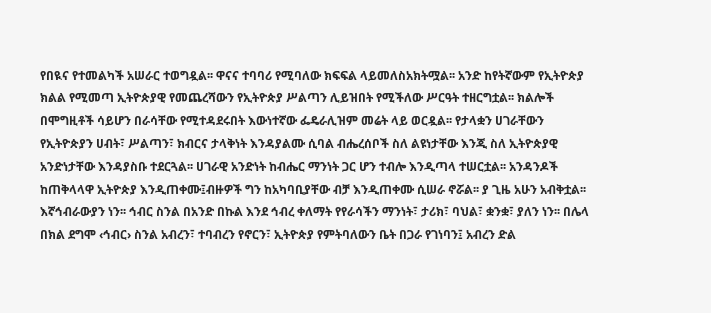የበዪና የተመልካች አሠራር ተወግዷል፡፡ ዋናና ተባባሪ የሚባለው ክፍፍል ላይመለስአክትሟል፡፡ አንድ ከየትኛውም የኢትዮጵያ ክልል የሚመጣ ኢትዮጵያዊ የመጨረሻውን የኢትዮጵያ ሥልጣን ሊይዝበት የሚችለው ሥርዓት ተዘርግቷል፡፡ ክልሎች በሞግዚቶች ሳይሆን በራሳቸው የሚተዳደሩበት እውነተኛው ፌዴራሊዝም መሬት ላይ ወርዷል፡፡ የታላቋን ሀገራቸውን የኢትዮጵያን ሀብት፣ ሥልጣን፣ ክብርና ታላቅነት እንዳያልሙ ሲባል ብሔረሰቦች ስለ ልዩነታቸው እንጂ ስለ ኢትዮጵያዊ አንድነታቸው እንዳያስቡ ተደርጓል፡፡ ሀገራዊ አንድነት ከብሔር ማንነት ጋር ሆን ተብሎ እንዲጣላ ተሠርቷል፡፡ አንዳንዶች ከጠቅላላዋ ኢትዮጵያ እንዲጠቀሙ፤ብዙዎች ግን ከአካባቢያቸው ብቻ እንዲጠቀሙ ሲሠራ ኖሯል፡፡ ያ ጊዜ አሁን አብቅቷል፡፡ እኛኅብራውያን ነን፡፡ ኅብር ስንል በአንድ በኩል እንደ ኅብረ ቀለማት የየራሳችን ማንነት፣ ታሪክ፣ ባህል፣ ቋንቋ፣ ያለን ነን፡፡ በሌላ በክል ደግሞ ‹ኅብር› ስንል አብረን፣ ተባብረን የኖርን፣ ኢትዮጵያ የምትባለውን ቤት በጋራ የገነባን፤ አብረን ድል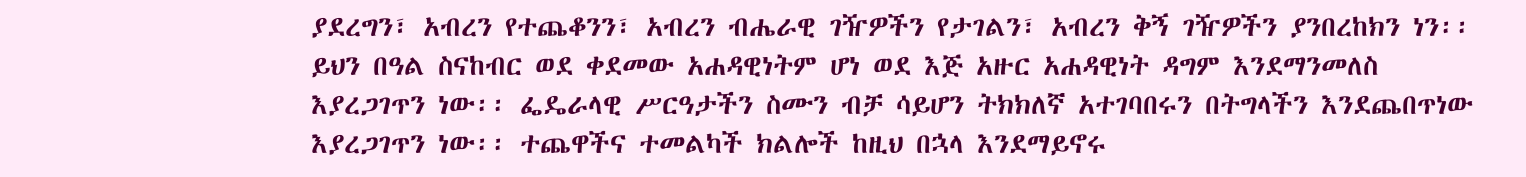ያደረግን፣ አብረን የተጨቆንን፣ አብረን ብሔራዊ ገዥዎችን የታገልን፣ አብረን ቅኝ ገዥዎችን ያንበረከክን ነን፡፡ ይህን በዓል ስናከብር ወደ ቀደመው አሐዳዊነትም ሆነ ወደ እጅ አዙር አሐዳዊነት ዳግም እንደማንመለስ እያረጋገጥን ነው፡፡ ፌዴራላዊ ሥርዓታችን ስሙን ብቻ ሳይሆን ትክክለኛ አተገባበሩን በትግላችን እንደጨበጥነው እያረጋገጥን ነው፡፡ ተጨዋችና ተመልካች ክልሎች ከዚህ በኋላ እንደማይኖሩ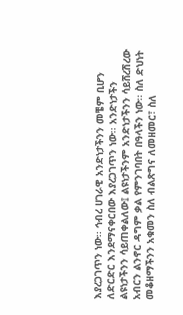እያረጋገጥን ነው፡፡ ኅብረ ሀገራዊ አንድነታችንን መቼም ቢሆን ለድርድር እንደማናቀርበው እያረጋገጥን ነው፡፡ አንድነታችን ልዩነታችንን ሳይጠቀልለው፤ ልዩነታችንም አንድነታችንን ሳይሸረሽረው አብርን ልንኖር ዳግም ቃል የምንገባበት በዓላችን ነው፡፡ ስለ ድህነት መቆዘማችንን አቁመን ስለ ብልጽግና ለመዘመር፣ ስለ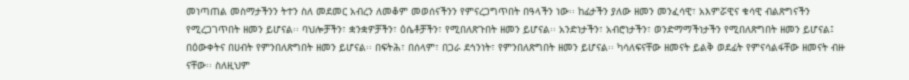መነጣጠል መስማታችንን ትተን ስለ መደመር አብረን ለመቆም መወሰናችንን የምናረጋግጥበት በዓላችን ነው፡፡ ከፊታችን ያለው ዘመን መንፈሳዊ፣ አእምሯዊና ቁሳዊ ብልጽግናችን የሚረጋገጥበት ዘመን ይሆናል፡፡ ባህሎቻችን፣ ቋንቋዎቻችን፣ ዕሴቶቻችን፣ የሚበለጽጉበት ዘመን ይሆናል፡፡ አንድነታችን፣ አብሮነታችን፣ ወንድማማችነታችን የሚበለጽግበት ዘመን ይሆናል፤ በዕውቀትና በሀብት የምንበለጽግበት ዘመን ይሆናል፡፡ በፍትሕ፣ በሰላም፣ በጋራ ደኅንነት፣ የምንበለጽግበት ዘመን ይሆናል፡፡ ካሳለፍናቸው ዘመናት ይልቅ ወደፊት የምናሳልፋቸው ዘመናት ብዙ ናቸው፡፡ ስለዚህም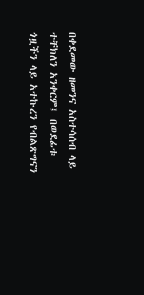በቀደመው ዘመንና አስተሳሰብ ላይ ተቸክለን አንቀርም፤ በወደፊቱ ጎዟችን ላይ አተኩረን የብልጽግናን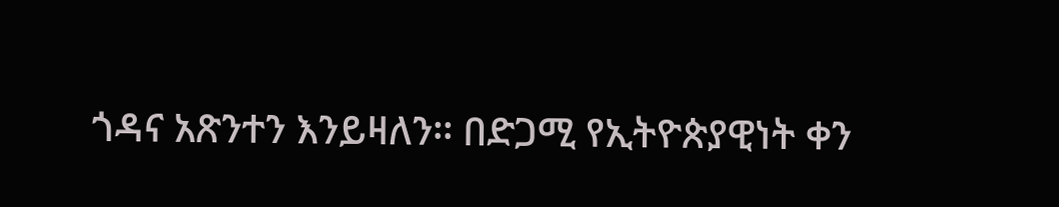ጎዳና አጽንተን እንይዛለን፡፡ በድጋሚ የኢትዮጵያዊነት ቀን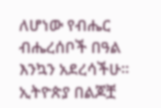ለሆነው የብሔር ብሔረሰቦች በዓል እንኳን አደረሳችሁ፡፡
ኢትዮጵያ በልጆቿ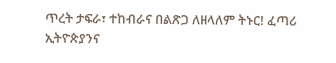ጥረት ታፍራ፣ ተከብራና በልጽጋ ለዘላለም ትኑር! ፈጣሪ ኢትዮጵያንና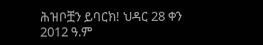ሕዝቦቿን ይባርክ! ህዳር 28 ቀን 2012 ዓ.ም